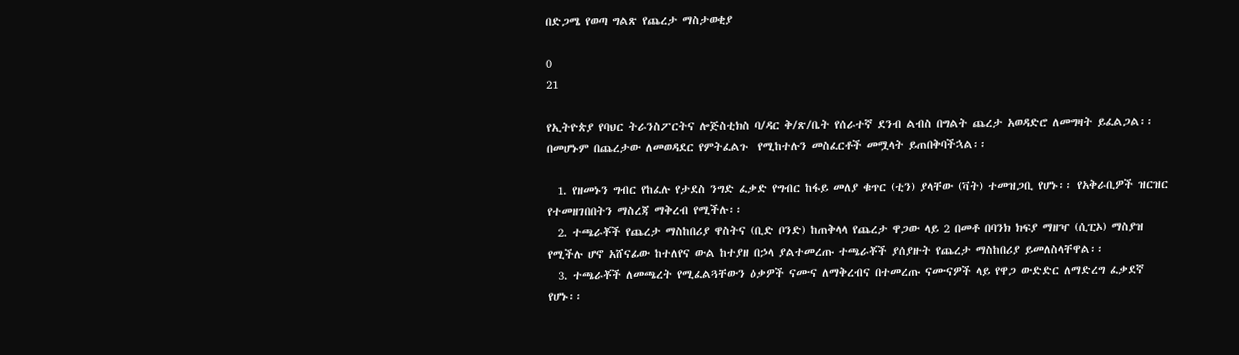በድጋሜ የወጣ ግልጽ የጨረታ ማስታወቂያ

0
21

የኢትዮጵያ የባህር ትራንስፖርትና ሎጅስቲክስ ባ/ዳር ቅ/ጽ/ቤት የሰራተኛ ደንብ ልብስ በግልት ጨረታ አወዳድሮ ለመግዛት ይፈልጋል፡፡ በመሆኑም በጨረታው ለመወዳደር የምትፈልጉ  የሚከተሉን መስፈርቶች መሟላት ይጠበቅባችኋል፡፡

  1. የዘመኑን ግብር የከፈሉ የታደስ ንግድ ፈቃድ የግብር ከፋይ መለያ ቁጥር (ቲን) ያላቸው (ቫት) ተመዝጋቢ የሆኑ፡፡ የአቅራቢዎች ዝርዝር የተመዘገበበትን ማስረጃ ማቅረብ የሚችሉ፡፡
  2. ተጫራቾች የጨረታ ማስከበሪያ ዋስትና (ቢድ ቦንድ) ከጠቅላላ የጨረታ ዋጋው ላይ 2 በመቶ በባንክ ክፍያ ማዘዣ (ሲፒኦ) ማስያዝ የሚችሉ ሆኖ አሸናፊው ከተለየና ውል ከተያዘ በኃላ ያልተመረጡ ተጫራቾች ያሰያዙት የጨረታ ማስከበሪያ ይመለስላቸዋል፡፡
  3. ተጫራቾች ለመጫረት የሚፈልጓቸውን ዕቃዎች ናሙና ለማቅረብና በተመረጡ ናሙናዎች ላይ የዋጋ ውድድር ለማድረግ ፈቃደኛ የሆኑ፡፡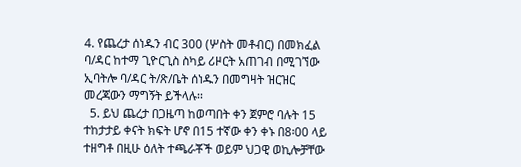4. የጨረታ ሰነዱን ብር 300 (ሦስት መቶብር) በመክፈል ባ/ዳር ከተማ ጊዮርጊስ ስካይ ሪዞርት አጠገብ በሚገኘው ኢባትሎ ባ/ዳር ት/ጽ/ቤት ሰነዱን በመግዛት ዝርዝር መረጃውን ማግኝት ይችላሉ፡፡
  5. ይህ ጨረታ በጋዜጣ ከወጣበት ቀን ጀምሮ ባሉት 15 ተከታታይ ቀናት ክፍት ሆኖ በ15 ተኛው ቀን ቀኑ በ8፡00 ላይ ተዘግቶ በዚሁ ዕለት ተጫራቾች ወይም ህጋዊ ወኪሎቻቸው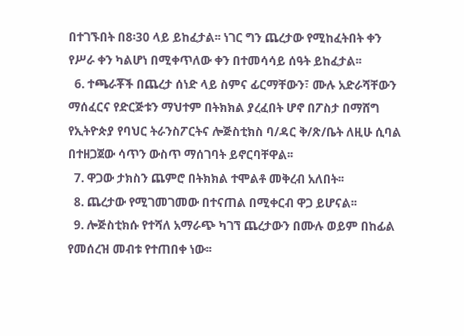በተገኙበት በ8፡30 ላይ ይከፈታል፡፡ ነገር ግን ጨረታው የሚከፈትበት ቀን የሥራ ቀን ካልሆነ በሚቀጥለው ቀን በተመሳሳይ ሰዓት ይከፈታል፡፡
  6. ተጫራቾች በጨረታ ሰነድ ላይ ስምና ፊርማቸውን፣ ሙሉ አድራሻቸውን ማሰፈርና የድርጅቱን ማህተም በትክክል ያረፈበት ሆኖ በፖስታ በማሸግ የኢትዮጵያ የባህር ትራንስፖርትና ሎጅስቲክስ ባ/ዳር ቅ/ጽ/ቤት ለዚሁ ሲባል በተዘጋጀው ሳጥን ውስጥ ማሰገባት ይኖርባቸዋል፡፡
  7. ዋጋው ታክስን ጨምሮ በትክክል ተሞልቶ መቅረብ አለበት፡፡
  8. ጨረታው የሚገመገመው በተናጠል በሚቀርብ ዋጋ ይሆናል፡፡
  9. ሎጅስቲክሱ የተሻለ አማራጭ ካገኘ ጨረታውን በሙሉ ወይም በከፊል የመሰረዝ መብቱ የተጠበቀ ነው፡፡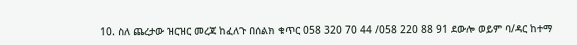10. ስለ ጨረታው ዝርዝር መረጃ ከፈለጉ በሰልክ ቁጥር 058 320 70 44 /058 220 88 91 ደውሎ ወይም ባ/ዳር ከተማ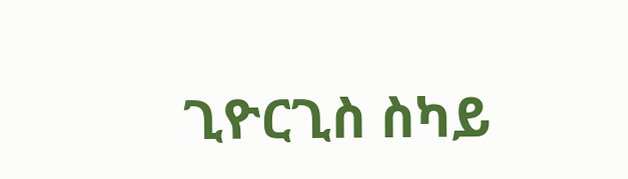ጊዮርጊስ ስካይ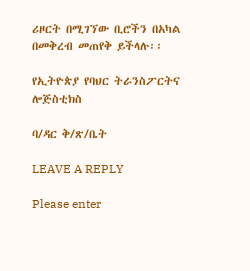ሪዞርት በሚገኘው ቢሮችን በአካል በመቅረብ መጠየቅ ይችላሉ፡፡

የኢትዮጵያ የባህር ትራንስፖርትና ሎጅስቲክስ

ባ/ዳር ቅ/ጽ/ቤት

LEAVE A REPLY

Please enter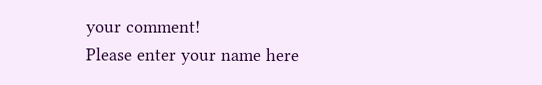your comment!
Please enter your name here